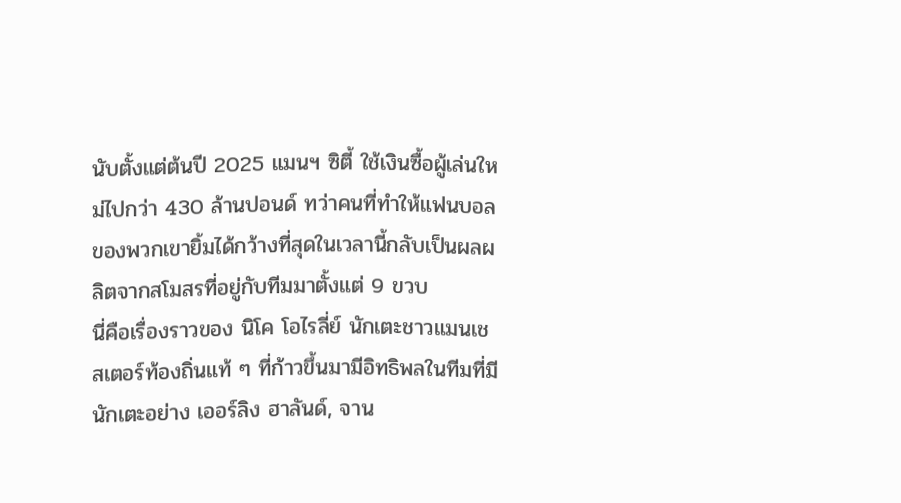นับตั้งแต่ต้นปี 2025 แมนฯ ซิตี้ ใช้เงินซื้อผู้เล่นใหม่ไปกว่า 430 ล้านปอนด์ ทว่าคนที่ทำให้แฟนบอลของพวกเขายิ้มได้กว้างที่สุดในเวลานี้กลับเป็นผลผลิตจากสโมสรที่อยู่กับทีมมาตั้งแต่ 9 ขวบ
นี่คือเรื่องราวของ นิโค โอไรลี่ย์ นักเตะชาวแมนเชสเตอร์ท้องถิ่นแท้ ๆ ที่ก้าวขึ้นมามีอิทธิพลในทีมที่มีนักเตะอย่าง เออร์ลิง ฮาลันด์, จาน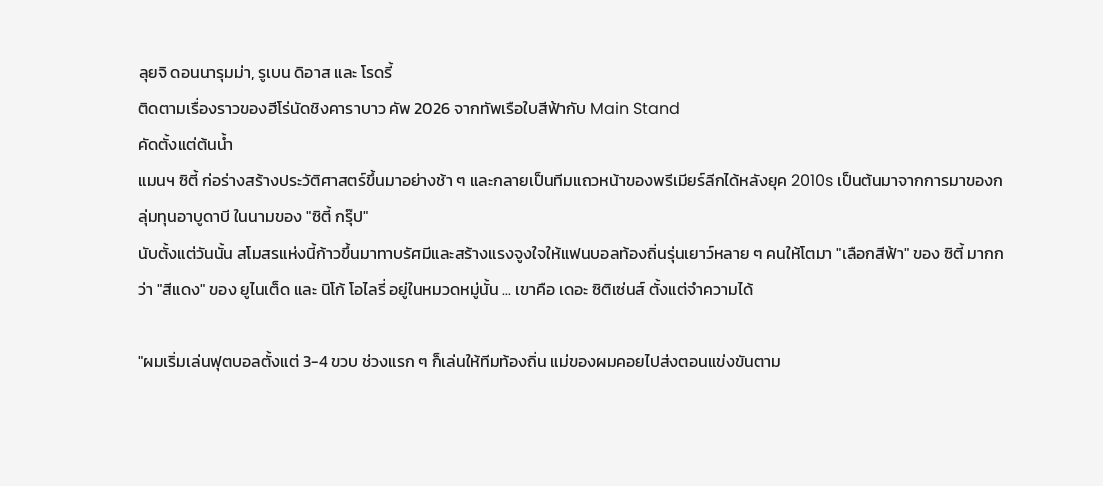ลุยจิ ดอนนารุมม่า, รูเบน ดิอาส และ โรดรี้
ติดตามเรื่องราวของฮีโร่นัดชิงคาราบาว คัพ 2026 จากทัพเรือใบสีฟ้ากับ Main Stand
คัดตั้งแต่ต้นน้ำ
แมนฯ ซิตี้ ก่อร่างสร้างประวัติศาสตร์ขึ้นมาอย่างช้า ๆ และกลายเป็นทีมแถวหน้าของพรีเมียร์ลีกได้หลังยุค 2010s เป็นต้นมาจากการมาของกลุ่มทุนอาบูดาบี ในนามของ "ซิตี้ กรุ๊ป"
นับตั้งแต่วันนั้น สโมสรแห่งนี้ก้าวขึ้นมาทาบรัศมีและสร้างแรงจูงใจให้แฟนบอลท้องถิ่นรุ่นเยาว์หลาย ๆ คนให้โตมา "เลือกสีฟ้า" ของ ซิตี้ มากกว่า "สีแดง" ของ ยูไนเต็ด และ นิโก้ โอไลรี่ อยู่ในหมวดหมู่นั้น ... เขาคือ เดอะ ซิติเซ่นส์ ตั้งแต่จำความได้

"ผมเริ่มเล่นฟุตบอลตั้งแต่ 3-4 ขวบ ช่วงแรก ๆ ก็เล่นให้ทีมท้องถิ่น แม่ของผมคอยไปส่งตอนแข่งขันตาม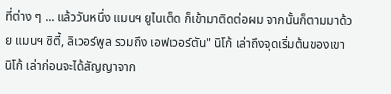ที่ต่าง ๆ ... แล้ววันหนึ่ง แมนฯ ยูไนเต็ด ก็เข้ามาติดต่อผม จากนั้นก็ตามมาด้วย แมนฯ ซิตี้, ลิเวอร์พูล รวมถึง เอฟเวอร์ตัน" นิโก้ เล่าถึงจุดเริ่มต้นของเขา
นิโก้ เล่าก่อนจะได้สัญญาจาก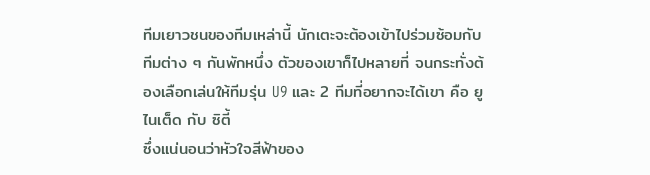ทีมเยาวชนของทีมเหล่านี้ นักเตะจะต้องเข้าไปร่วมซ้อมกับทีมต่าง ๆ กันพักหนึ่ง ตัวของเขาก็ไปหลายที่ จนกระทั่งต้องเลือกเล่นให้ทีมรุ่น U9 และ 2 ทีมที่อยากจะได้เขา คือ ยูไนเต็ด กับ ซิตี้
ซึ่งแน่นอนว่าหัวใจสีฟ้าของ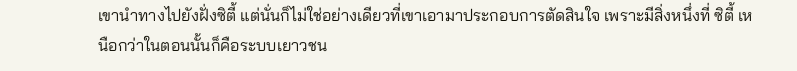เขานำทางไปยังฝั่งซิตี้ แต่นั่นก็ไม่ใช่อย่างเดียวที่เขาเอามาประกอบการตัดสินใจ เพราะมีสิ่งหนึ่งที่ ซิตี้ เหนือกว่าในตอนนั้นก็คือระบบเยาวชน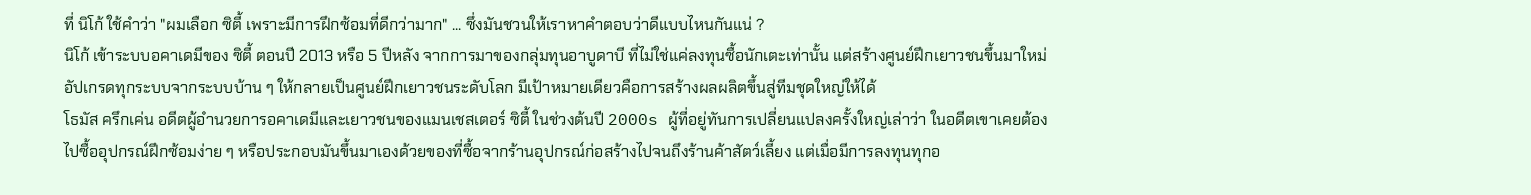ที่ นิโก้ ใช้คำว่า "ผมเลือก ซิตี้ เพราะมีการฝึกซ้อมที่ดีกว่ามาก" ... ซึ่งมันชวนให้เราหาคำตอบว่าดีแบบไหนกันแน่ ?
นิโก้ เข้าระบบอคาเดมีของ ซิตี้ ตอนปี 2013 หรือ 5 ปีหลัง จากการมาของกลุ่มทุนอาบูดาบี ที่ไม่ใช่แค่ลงทุนซื้อนักเตะเท่านั้น แต่สร้างศูนย์ฝึกเยาวชนขึ้นมาใหม่ อัปเกรดทุกระบบจากระบบบ้าน ๆ ให้กลายเป็นศูนย์ฝึกเยาวชนระดับโลก มีเป้าหมายเดียวคือการสร้างผลผลิตขึ้นสู่ทีมชุดใหญ่ให้ได้
โธมัส ครึกเค่น อดีตผู้อำนวยการอคาเดมีและเยาวชนของแมนเชสเตอร์ ซิตี้ ในช่วงต้นปี 2000s ผู้ที่อยู่ทันการเปลี่ยนแปลงครั้งใหญ่เล่าว่า ในอดีตเขาเคยต้องไปซื้ออุปกรณ์ฝึกซ้อมง่าย ๆ หรือประกอบมันขึ้นมาเองด้วยของที่ซื้อจากร้านอุปกรณ์ก่อสร้างไปจนถึงร้านค้าสัตว์เลี้ยง แต่เมื่อมีการลงทุนทุกอ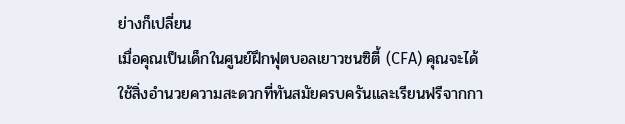ย่างก็เปลี่ยน
เมื่อคุณเป็นเด็กในศูนย์ฝึกฟุตบอลเยาวชนซิตี้ (CFA) คุณจะได้ใช้สิ่งอำนวยความสะดวกที่ทันสมัยครบครันและเรียนฟรีจากกา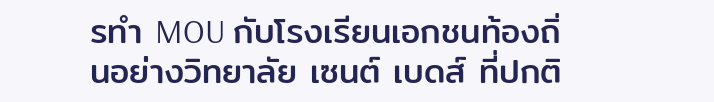รทำ MOU กับโรงเรียนเอกชนท้องถิ่นอย่างวิทยาลัย เซนต์ เบดส์ ที่ปกติ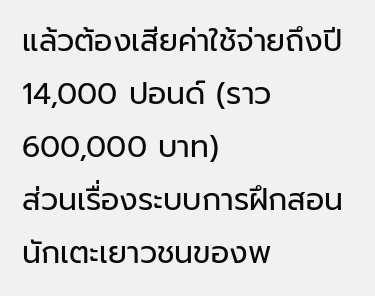แล้วต้องเสียค่าใช้จ่ายถึงปี 14,000 ปอนด์ (ราว 600,000 บาท)
ส่วนเรื่องระบบการฝึกสอนนักเตะเยาวชนของพ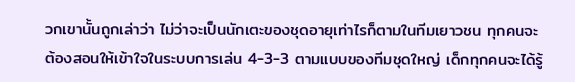วกเขานั้นถูกเล่าว่า ไม่ว่าจะเป็นนักเตะของชุดอายุเท่าไรก็ตามในทีมเยาวชน ทุกคนจะต้องสอนให้เข้าใจในระบบการเล่น 4-3-3 ตามแบบของทีมชุดใหญ่ เด็กทุกคนจะได้รู้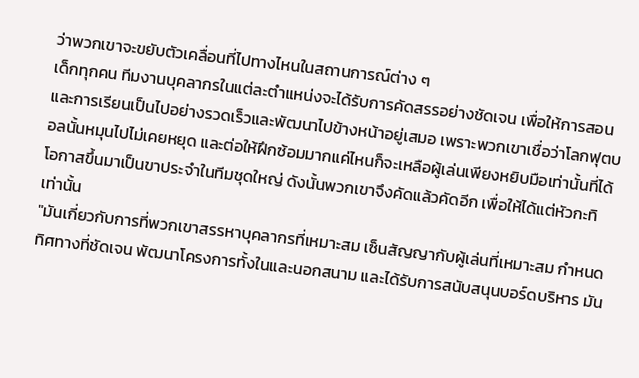ว่าพวกเขาจะขยับตัวเคลื่อนที่ไปทางไหนในสถานการณ์ต่าง ๆ
เด็กทุกคน ทีมงานบุคลากรในแต่ละตำแหน่งจะได้รับการคัดสรรอย่างชัดเจน เพื่อให้การสอนและการเรียนเป็นไปอย่างรวดเร็วและพัฒนาไปข้างหน้าอยู่เสมอ เพราะพวกเขาเชื่อว่าโลกฟุตบอลนั้นหมุนไปไม่เคยหยุด และต่อให้ฝึกซ้อมมากแค่ไหนก็จะเหลือผู้เล่นเพียงหยิบมือเท่านั้นที่ได้โอกาสขึ้นมาเป็นขาประจำในทีมชุดใหญ่ ดังนั้นพวกเขาจึงคัดแล้วคัดอีก เพื่อให้ได้แต่หัวกะทิเท่านั้น
"มันเกี่ยวกับการที่พวกเขาสรรหาบุคลากรที่เหมาะสม เซ็นสัญญากับผู้เล่นที่เหมาะสม กำหนดทิศทางที่ชัดเจน พัฒนาโครงการทั้งในและนอกสนาม และได้รับการสนับสนุนบอร์ดบริหาร มัน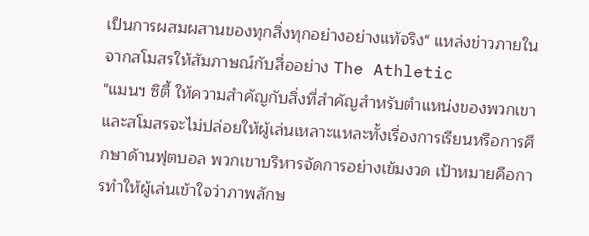เป็นการผสมผสานของทุกสิ่งทุกอย่างอย่างแท้จริง" แหล่งข่าวภายในจากสโมสรให้สัมภาษณ์กับสื่ออย่าง The Athletic
"แมนฯ ซิตี้ ให้ความสำคัญกับสิ่งที่สำคัญสำหรับตำแหน่งของพวกเขา และสโมสรจะไม่ปล่อยให้ผู้เล่นเหลาะแหละทั้งเรื่องการเรียนหรือการศึกษาด้านฟุตบอล พวกเขาบริหารจัดการอย่างเข้มงวด เป้าหมายคือการทำให้ผู้เล่นเข้าใจว่าภาพลักษ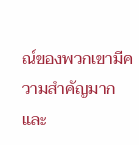ณ์ของพวกเขามีความสำคัญมาก และ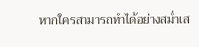หากใครสามารถทำได้อย่างสม่ำเส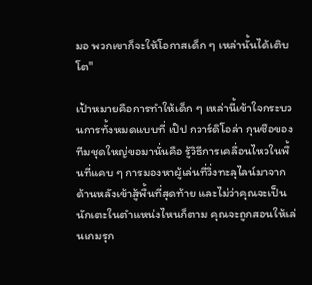มอ พวกเขาก็จะให้โอกาสเด็ก ๆ เหล่านั้นได้เติบโต"

เป้าหมายคือการทำให้เด็ก ๆ เหล่านี้เข้าใจกระบวนการทั้งหมดแบบที่ เป๊ป กวาร์ดิโอล่า กุนซือของทีมชุดใหญ่ขอมานั่นคือ รู้วิธีการเคลื่อนไหวในพื้นที่แคบ ๆ การมองหาผู้เล่นที่วิ่งทะลุไลน์มาจากด้านหลังเข้าสู้พื้นที่สุดท้าย และไม่ว่าคุณจะเป็นนักเตะในตำแหน่งไหนก็ตาม คุณจะถูกสอนให้เล่นเกมรุก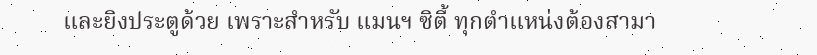และยิงประตูด้วย เพราะสำหรับ แมนฯ ซิตี้ ทุกตำแหน่งต้องสามา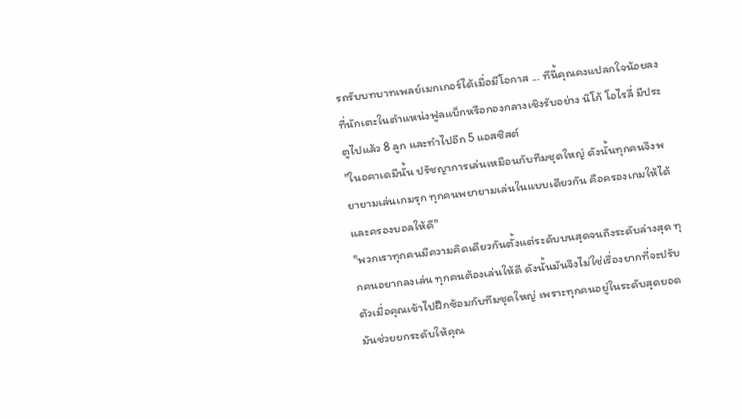รถรับบทบาทเพลย์เมกเกอร์ได้เมื่อมีโอกาส ... ทีนี้คุณคงแปลกใจน้อยลงที่นักเตะในตำแหน่งฟูลแบ็กหรือกองกลางเชิงรับอย่าง นิโก้ โอไรลี่ มีประตูไปแล้ว 8 ลูก และทำไปอีก 5 แอสซิสต์
"ในอคาเดมีนั้น ปรัชญาการเล่นเหมือนกับทีมชุดใหญ่ ดังนั้นทุกคนจึงพยายามเล่นเกมรุก ทุกคนพยายามเล่นในแบบเดียวกัน คือครองเกมให้ได้ และครองบอลให้ดี"
"พวกเราทุกคนมีความคิดเดียวกันตั้งแต่ระดับบนสุดจนถึงระดับล่างสุด ทุกคนอยากลงเล่น ทุกคนต้องเล่นให้ดี ดังนั้นมันจึงไม่ใช่เรื่องยากที่จะปรับตัวเมื่อคุณเข้าไปฝึกซ้อมกับทีมชุดใหญ่ เพราะทุกคนอยู่ในระดับสุดยอด มันช่วยยกระดับให้คุณ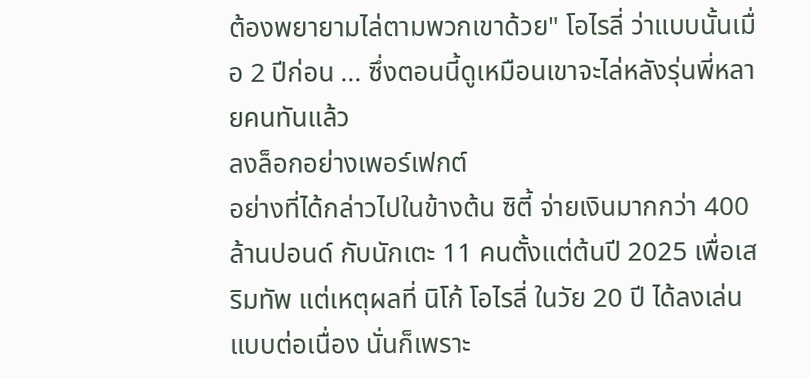ต้องพยายามไล่ตามพวกเขาด้วย" โอไรลี่ ว่าแบบนั้นเมื่อ 2 ปีก่อน ... ซึ่งตอนนี้ดูเหมือนเขาจะไล่หลังรุ่นพี่หลายคนทันแล้ว
ลงล็อกอย่างเพอร์เฟกต์
อย่างที่ได้กล่าวไปในข้างต้น ซิตี้ จ่ายเงินมากกว่า 400 ล้านปอนด์ กับนักเตะ 11 คนตั้งแต่ต้นปี 2025 เพื่อเสริมทัพ แต่เหตุผลที่ นิโก้ โอไรลี่ ในวัย 20 ปี ได้ลงเล่นแบบต่อเนื่อง นั่นก็เพราะ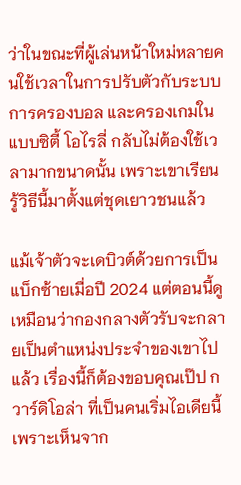ว่าในขณะที่ผู้เล่นหน้าใหม่หลายคนใช้เวลาในการปรับตัวกับระบบการครองบอล และครองเกมในแบบซิตี้ โอไรลี่ กลับไม่ต้องใช้เวลามากขนาดนั้น เพราะเขาเรียนรู้วิธีนี้มาตั้งแต่ชุดเยาวชนแล้ว

แม้เจ้าตัวจะเดบิวต์ด้วยการเป็นแบ็กซ้ายเมื่อปี 2024 แต่ตอนนี้ดูเหมือนว่ากองกลางตัวรับจะกลายเป็นตำแหน่งประจำของเขาไปแล้ว เรื่องนี้ก็ต้องขอบคุณเป๊ป กวาร์ดิโอล่า ที่เป็นคนเริ่มไอเดียนี้เพราะเห็นจาก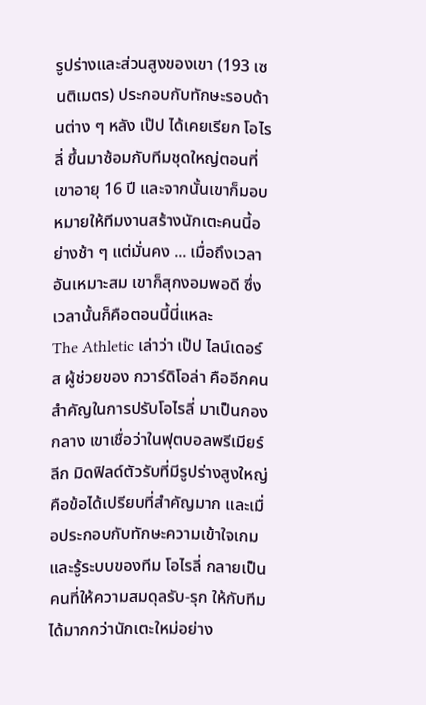รูปร่างและส่วนสูงของเขา (193 เซนติเมตร) ประกอบกับทักษะรอบด้านต่าง ๆ หลัง เป๊ป ได้เคยเรียก โอไรลี่ ขึ้นมาซ้อมกับทีมชุดใหญ่ตอนที่เขาอายุ 16 ปี และจากนั้นเขาก็มอบหมายให้ทีมงานสร้างนักเตะคนนี้อย่างช้า ๆ แต่มั่นคง ... เมื่อถึงเวลาอันเหมาะสม เขาก็สุกงอมพอดี ซึ่งเวลานั้นก็คือตอนนี้นี่แหละ
The Athletic เล่าว่า เป๊ป ไลน์เดอร์ส ผู้ช่วยของ กวาร์ดิโอล่า คืออีกคนสำคัญในการปรับโอไรลี่ มาเป็นกองกลาง เขาเชื่อว่าในฟุตบอลพรีเมียร์ลีก มิดฟิลด์ตัวรับที่มีรูปร่างสูงใหญ่คือข้อได้เปรียบที่สำคัญมาก และเมื่อประกอบกับทักษะความเข้าใจเกมและรู้ระบบของทีม โอไรลี่ กลายเป็นคนที่ให้ความสมดุลรับ-รุก ให้กับทีมได้มากกว่านักเตะใหม่อย่าง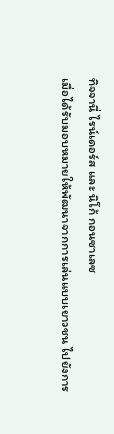ทิจจานี่ ไรน์เดอร์ส และ นิโก้ กอนซาเลซ
เมื่อได้รับมอบหมายให้พัฒนาจากการเล่นแบบเยาวชน ไปยังการ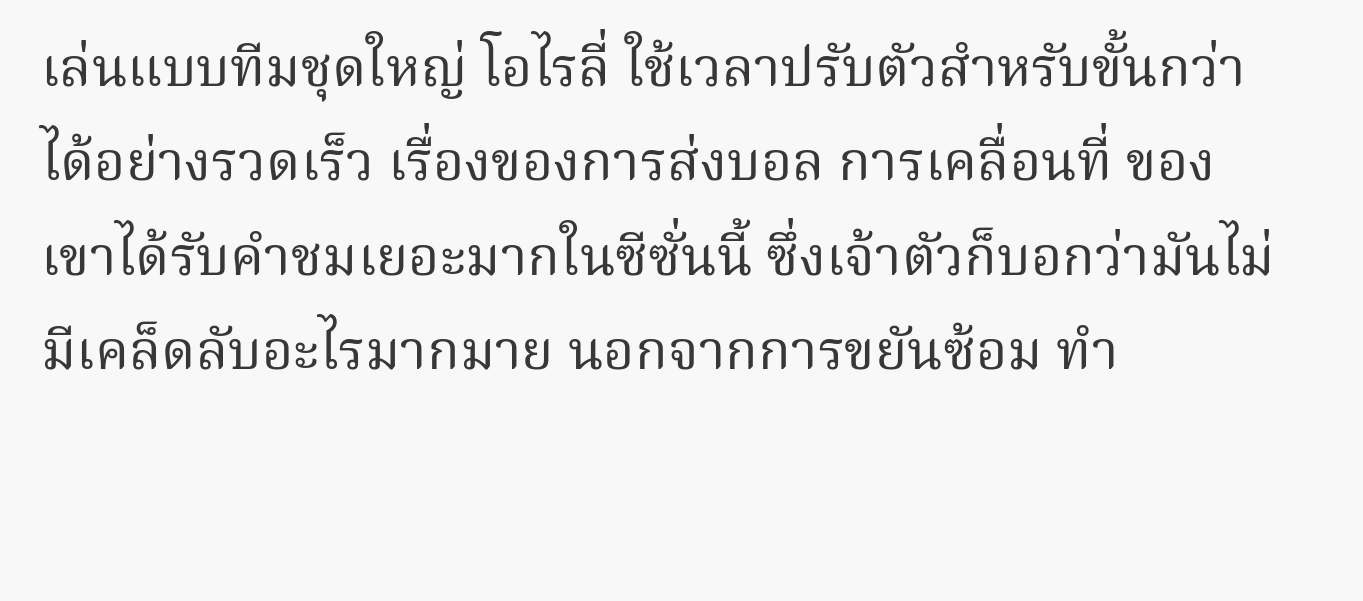เล่นแบบทีมชุดใหญ่ โอไรลี่ ใช้เวลาปรับตัวสำหรับขั้นกว่าได้อย่างรวดเร็ว เรื่องของการส่งบอล การเคลื่อนที่ ของเขาได้รับคำชมเยอะมากในซีซั่นนี้ ซึ่งเจ้าตัวก็บอกว่ามันไม่มีเคล็ดลับอะไรมากมาย นอกจากการขยันซ้อม ทำ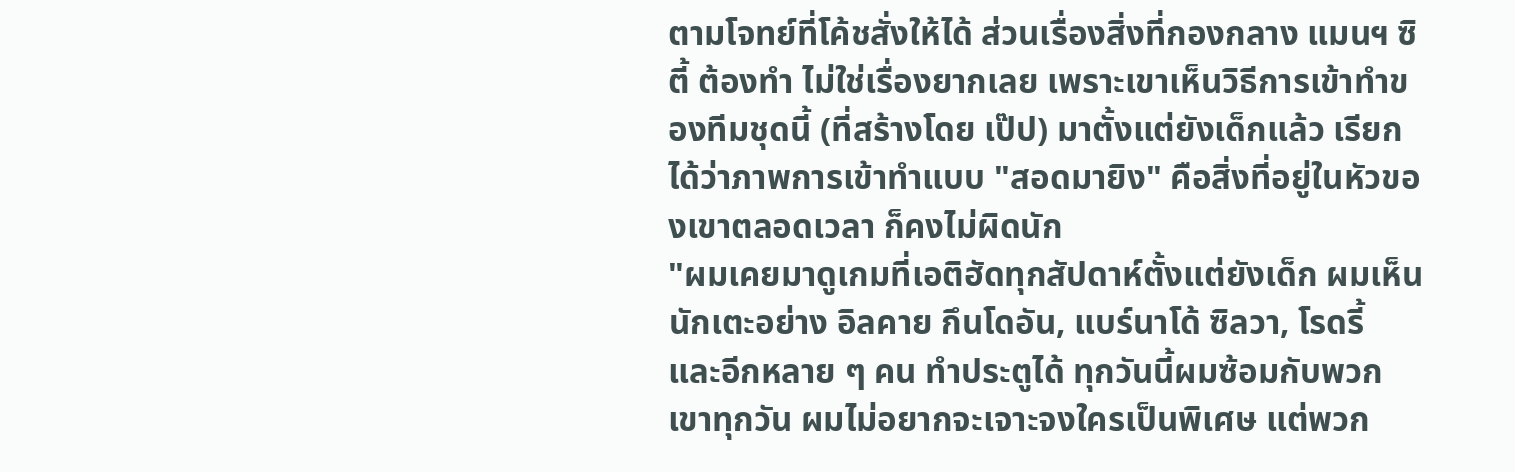ตามโจทย์ที่โค้ชสั่งให้ได้ ส่วนเรื่องสิ่งที่กองกลาง แมนฯ ซิตี้ ต้องทำ ไม่ใช่เรื่องยากเลย เพราะเขาเห็นวิธีการเข้าทำของทีมชุดนี้ (ที่สร้างโดย เป๊ป) มาตั้งแต่ยังเด็กแล้ว เรียกได้ว่าภาพการเข้าทำแบบ "สอดมายิง" คือสิ่งที่อยู่ในหัวของเขาตลอดเวลา ก็คงไม่ผิดนัก
"ผมเคยมาดูเกมที่เอติฮัดทุกสัปดาห์ตั้งแต่ยังเด็ก ผมเห็นนักเตะอย่าง อิลคาย กึนโดอัน, แบร์นาโด้ ซิลวา, โรดรี้ และอีกหลาย ๆ คน ทำประตูได้ ทุกวันนี้ผมซ้อมกับพวกเขาทุกวัน ผมไม่อยากจะเจาะจงใครเป็นพิเศษ แต่พวก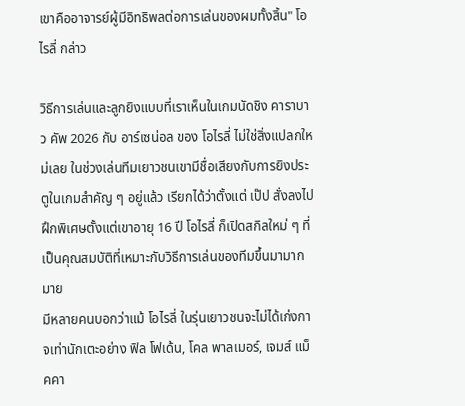เขาคืออาจารย์ผู้มีอิทธิพลต่อการเล่นของผมทั้งสิ้น" โอไรลี่ กล่าว

วิธีการเล่นและลูกยิงแบบที่เราเห็นในเกมนัดชิง คาราบาว คัพ 2026 กับ อาร์เซน่อล ของ โอไรลี่ ไม่ใช่สิ่งแปลกใหม่เลย ในช่วงเล่นทีมเยาวชนเขามีชื่อเสียงกับการยิงประตูในเกมสำคัญ ๆ อยู่แล้ว เรียกได้ว่าตั้งแต่ เป๊ป สั่งลงไปฝึกพิเศษตั้งแต่เขาอายุ 16 ปี โอไรลี่ ก็เปิดสกิลใหม่ ๆ ที่เป็นคุณสมบัติที่เหมาะกับวิธีการเล่นของทีมขึ้นมามากมาย
มีหลายคนบอกว่าแม้ โอไรลี่ ในรุ่นเยาวชนจะไม่ได้เก่งกาจเท่านักเตะอย่าง ฟิล โฟเด้น, โคล พาลเมอร์, เจมส์ แม็คคา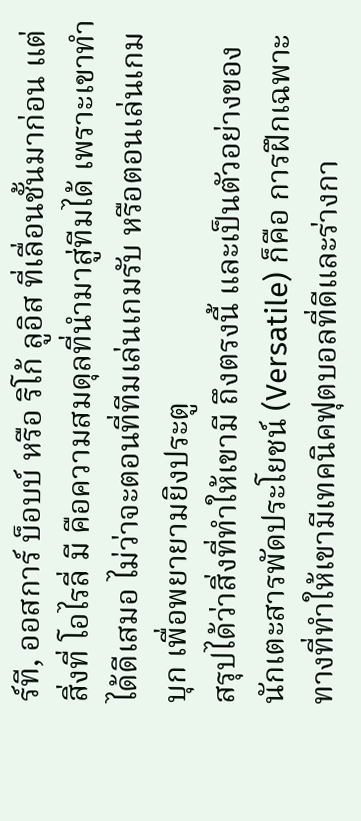ร์ที, ออสการ์ บ็อบบ์ หรือ ริโก้ ลูอิส ที่เลื่อนชั้นมาก่อน แต่สิ่งที่ โอไรลี่ มี คือความสมดุลที่นำมาสู่ทีมได้ เพราะเขาทำได้ดีเสมอ ไม่ว่าจะตอนที่ทีมเล่นเกมรับ หรือตอนเล่นเกมบุก เพื่อพยายามยิงประตู
สรุปได้ว่าสิ่งที่ทำให้เขามี ถึงตรงนี้ และเป็นตัวอย่างของนักเตะสารพัดประโยชน์ (Versatile) ก็คือ การฝึกเฉพาะทางที่ทำให้เขามีเทคนิคฟุตบอลที่ดีและร่างกา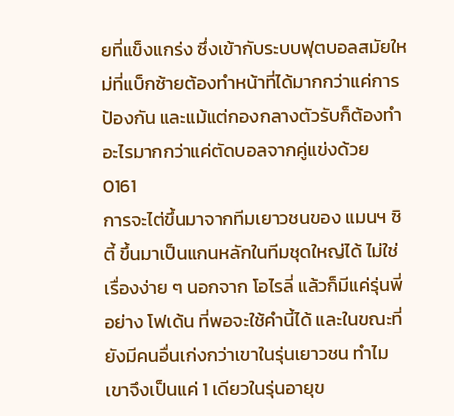ยที่แข็งแกร่ง ซึ่งเข้ากับระบบฟุตบอลสมัยใหม่ที่แบ็กซ้ายต้องทำหน้าที่ได้มากกว่าแค่การป้องกัน และแม้แต่กองกลางตัวรับก็ต้องทำอะไรมากกว่าแค่ตัดบอลจากคู่แข่งด้วย
0161
การจะไต่ขึ้นมาจากทีมเยาวชนของ แมนฯ ซิตี้ ขึ้นมาเป็นแกนหลักในทีมชุดใหญ่ได้ ไม่ใช่เรื่องง่าย ๆ นอกจาก โอไรลี่ แล้วก็มีแค่รุ่นพี่อย่าง โฟเด้น ที่พอจะใช้คำนี้ได้ และในขณะที่ยังมีคนอื่นเก่งกว่าเขาในรุ่นเยาวชน ทำไมเขาจึงเป็นแค่ 1 เดียวในรุ่นอายุข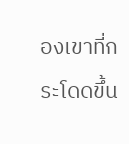องเขาที่กระโดดขึ้น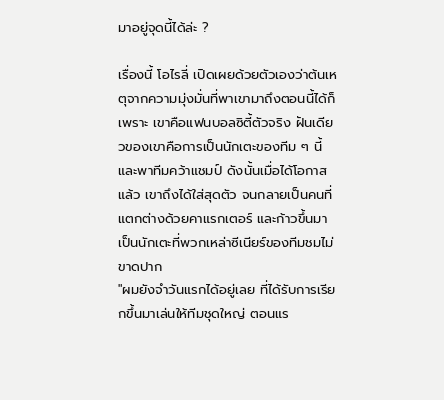มาอยู่จุดนี้ได้ล่ะ ?

เรื่องนี้ โอไรลี่ เปิดเผยด้วยตัวเองว่าต้นเหตุจากความมุ่งมั่นที่พาเขามาถึงตอนนี้ได้ก็เพราะ เขาคือแฟนบอลซิตี้ตัวจริง ฝันเดียวของเขาคือการเป็นนักเตะของทีม ๆ นี้ และพาทีมคว้าแชมป์ ดังนั้นเมื่อได้โอกาสแล้ว เขาถึงได้ใส่สุดตัว จนกลายเป็นคนที่แตกต่างด้วยคาแรกเตอร์ และก้าวขึ้นมาเป็นนักเตะที่พวกเหล่าซีเนียร์ของทีมชมไม่ขาดปาก
"ผมยังจำวันแรกได้อยู่เลย ที่ได้รับการเรียกขึ้นมาเล่นให้ทีมชุดใหญ่ ตอนแร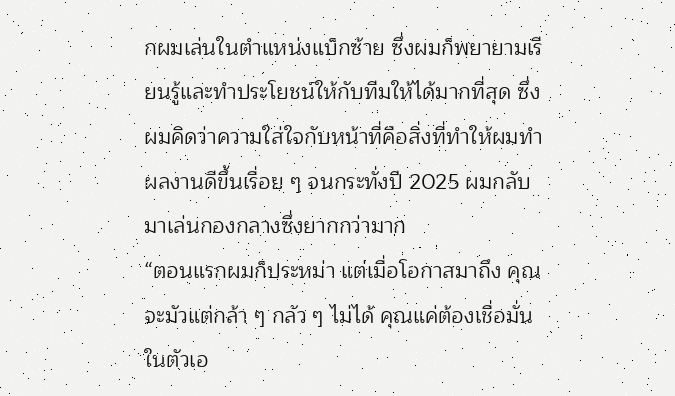กผมเล่นในตำแหน่งแบ็กซ้าย ซึ่งผมก็พยายามเรียนรู้และทำประโยชน์ให้กับทีมให้ได้มากที่สุด ซึ่งผมคิดว่าความใส่ใจกับหน้าที่คือสิ่งที่ทำให้ผมทำผลงานดีขึ้นเรื่อย ๆ จนกระทั่งปี 2025 ผมกลับมาเล่นกองกลางซึ่งยากกว่ามาก
“ตอนแรกผมก็ประหม่า แต่เมื่อโอกาสมาถึง คุณจะมัวแต่กล้า ๆ กลัว ๆ ไม่ได้ คุณแค่ต้องเชื่อมั่นในตัวเอ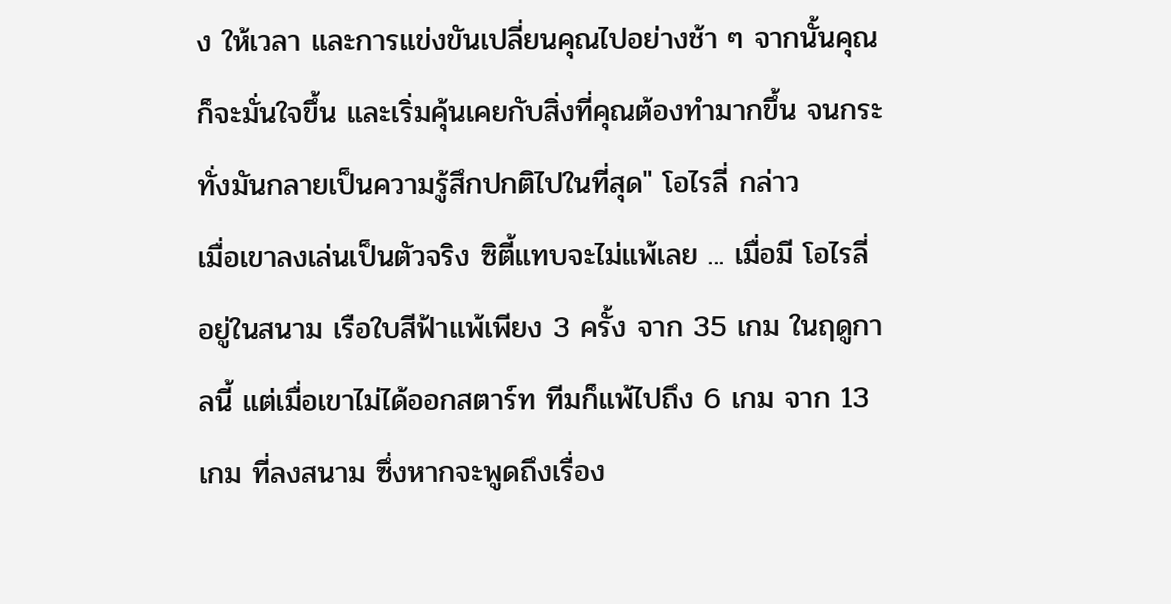ง ให้เวลา และการแข่งขันเปลี่ยนคุณไปอย่างช้า ๆ จากนั้นคุณก็จะมั่นใจขึ้น และเริ่มคุ้นเคยกับสิ่งที่คุณต้องทำมากขึ้น จนกระทั่งมันกลายเป็นความรู้สึกปกติไปในที่สุด" โอไรลี่ กล่าว
เมื่อเขาลงเล่นเป็นตัวจริง ซิตี้แทบจะไม่แพ้เลย ... เมื่อมี โอไรลี่ อยู่ในสนาม เรือใบสีฟ้าแพ้เพียง 3 ครั้ง จาก 35 เกม ในฤดูกาลนี้ แต่เมื่อเขาไม่ได้ออกสตาร์ท ทีมก็แพ้ไปถึง 6 เกม จาก 13 เกม ที่ลงสนาม ซึ่งหากจะพูดถึงเรื่อง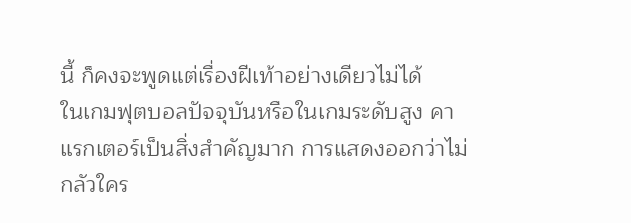นี้ ก็คงจะพูดแต่เรื่องฝีเท้าอย่างเดียวไม่ได้
ในเกมฟุตบอลปัจจุบันหรือในเกมระดับสูง คาแรกเตอร์เป็นสิ่งสำคัญมาก การแสดงออกว่าไม่กลัวใคร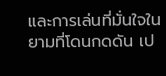และการเล่นที่มั่นใจในยามที่โดนกดดัน เป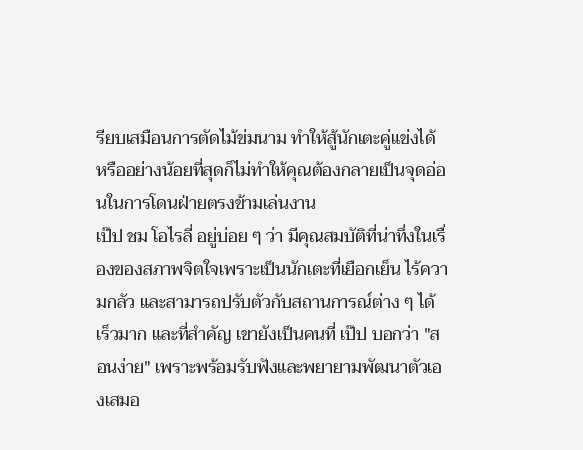รียบเสมือนการตัดไม้ข่มนาม ทำให้สู้นักเตะคู่แข่งได้ หรืออย่างน้อยที่สุดก็ไม่ทำให้คุณต้องกลายเป็นจุดอ่อนในการโดนฝ่ายตรงข้ามเล่นงาน
เป๊ป ชม โอไรลี่ อยู่บ่อย ๆ ว่า มีคุณสมบัติที่น่าทึ่งในเรื่องของสภาพจิตใจเพราะเป็นนักเตะที่เยือกเย็น ไร้ความกลัว และสามารถปรับตัวกับสถานการณ์ต่าง ๆ ได้เร็วมาก และที่สำคัญ เขายังเป็นคนที่ เป๊ป บอกว่า "สอนง่าย" เพราะพร้อมรับฟังและพยายามพัฒนาตัวเองเสมอ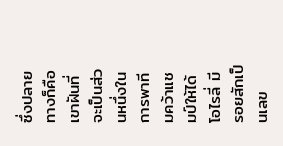ซึ่งปลายทางก็คือเขาฝันที่จะเป็นส่วนหนึ่งในการพาทีมคว้าแชมป์ให้ได้
โอไรลี่ มีรอยสักเป็นเลข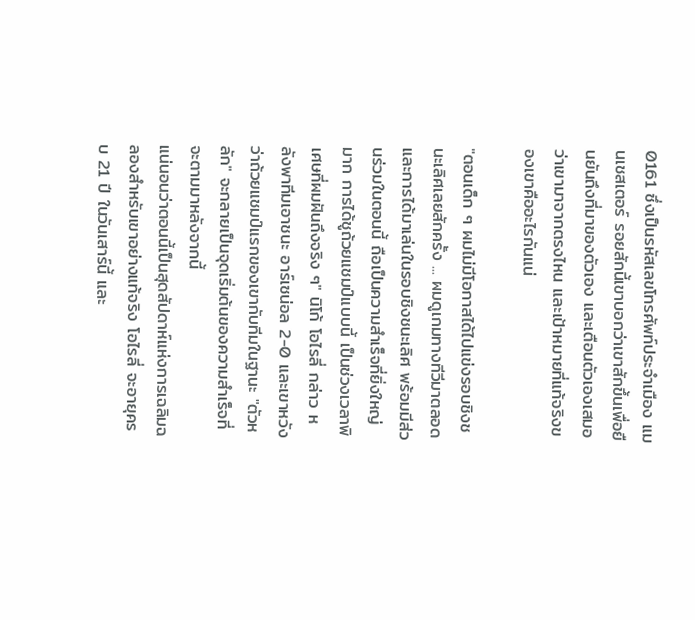0161 ซึ่งเป็นรหัสเลขโทรศัพท์ประจำเมือง แมนเชสเตอร์ รอยสักนี้เขาบอกว่าเขาสักขึ้นเพื่อยืนยันถึงที่มาของตัวเอง และเตือนตัวเองเสมอว่าเขามาจากตรงไหน และเป้าหมายที่แท้จริงของเขาคืออะไรกันแน่

"ตอนเด็ก ๆ ผมไม่มีโอกาสได้ไปแข่งรอบชิงชนะเลิศเลยสักครั้ง ... ผมดูเกมทางทีวีมาตลอด และการได้มาเล่นในรอบชิงชนะเลิศ พร้อมมีส่วนร่วมในตอนนี้ ถือเป็นความสำเร็จที่ยิ่งใหญ่มาก การได้ชูถ้วยแชมป์แบบนี้ เป็นช่วงเวลาพิเศษที่ผมฝันถึงจริง ๆ" นิโก้ โอไรลี่ กล่าว หลังพาทีมเอาชนะ อาร์เซน่อล 2-0 และเขาหวังว่าถ้วยแชมป์แรกของเขากับทีมในฐานะ "ตัวหลัก" จะกลายเป็นจุดเริ่มต้นของความสำเร็จที่จะตามมาหลังจากนี้
แน่นอนว่าตอนนี้เป็นสุดสัปดาห์แห่งการเฉลิมฉลองสำหรับเขาอย่างแท้จริง โอไรลี่ จะอายุครบ 21 ปี ในวันเสาร์นี้ และ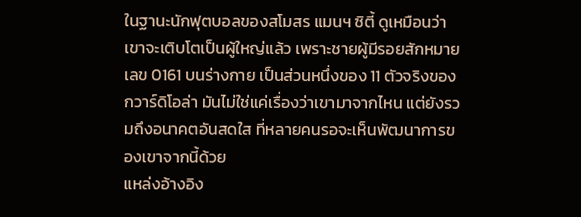ในฐานะนักฟุตบอลของสโมสร แมนฯ ซิตี้ ดูเหมือนว่าเขาจะเติบโตเป็นผู้ใหญ่แล้ว เพราะชายผู้มีรอยสักหมายเลข 0161 บนร่างกาย เป็นส่วนหนึ่งของ 11 ตัวจริงของ กวาร์ดิโอล่า มันไม่ใช่แค่เรื่องว่าเขามาจากไหน แต่ยังรวมถึงอนาคตอันสดใส ที่หลายคนรอจะเห็นพัฒนาการของเขาจากนี้ด้วย
แหล่งอ้างอิง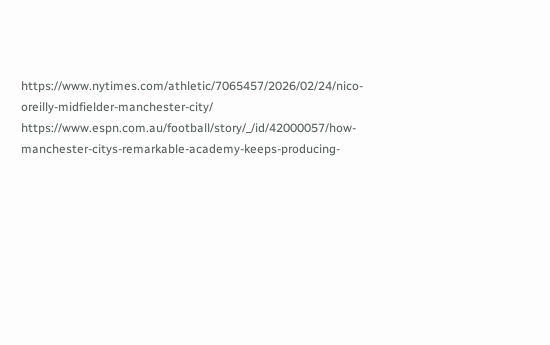https://www.nytimes.com/athletic/7065457/2026/02/24/nico-oreilly-midfielder-manchester-city/
https://www.espn.com.au/football/story/_/id/42000057/how-manchester-citys-remarkable-academy-keeps-producing-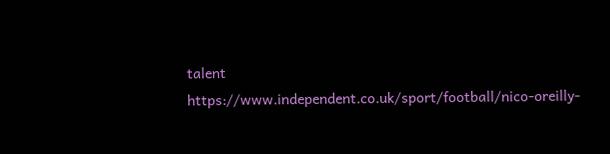talent
https://www.independent.co.uk/sport/football/nico-oreilly-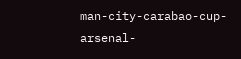man-city-carabao-cup-arsenal-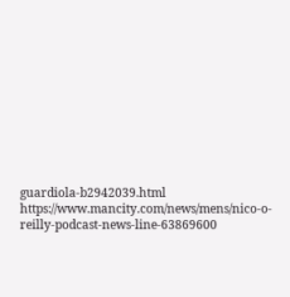guardiola-b2942039.html
https://www.mancity.com/news/mens/nico-o-reilly-podcast-news-line-63869600